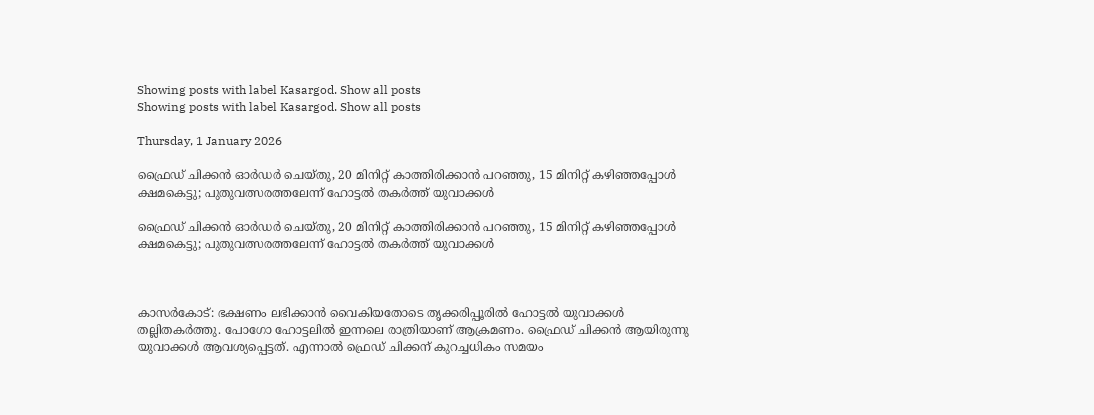Showing posts with label Kasargod. Show all posts
Showing posts with label Kasargod. Show all posts

Thursday, 1 January 2026

ഫ്രൈഡ് ചിക്കൻ ഓർഡർ ചെയ്തു, 20 മിനിറ്റ് കാത്തിരിക്കാൻ പറഞ്ഞു, 15 മിനിറ്റ് കഴിഞ്ഞപ്പോൾ ക്ഷമകെട്ടു; പുതുവത്സരത്തലേന്ന് ഹോട്ടൽ തകർത്ത് യുവാക്കൾ

ഫ്രൈഡ് ചിക്കൻ ഓർഡർ ചെയ്തു, 20 മിനിറ്റ് കാത്തിരിക്കാൻ പറഞ്ഞു, 15 മിനിറ്റ് കഴിഞ്ഞപ്പോൾ ക്ഷമകെട്ടു; പുതുവത്സരത്തലേന്ന് ഹോട്ടൽ തകർത്ത് യുവാക്കൾ



കാസർകോട്: ഭക്ഷണം ലഭിക്കാൻ വൈകിയതോടെ തൃക്കരിപ്പൂരിൽ ഹോട്ടൽ യുവാക്കൾ തല്ലിതകർത്തു. പോഗോ ഹോട്ടലിൽ ഇന്നലെ രാത്രിയാണ് ആക്രമണം. ഫ്രൈഡ് ചിക്കൻ ആയിരുന്നു യുവാക്കൾ ആവശ്യപ്പെട്ടത്. എന്നാൽ ഫ്രെഡ് ചിക്കന് കുറച്ചധികം സമയം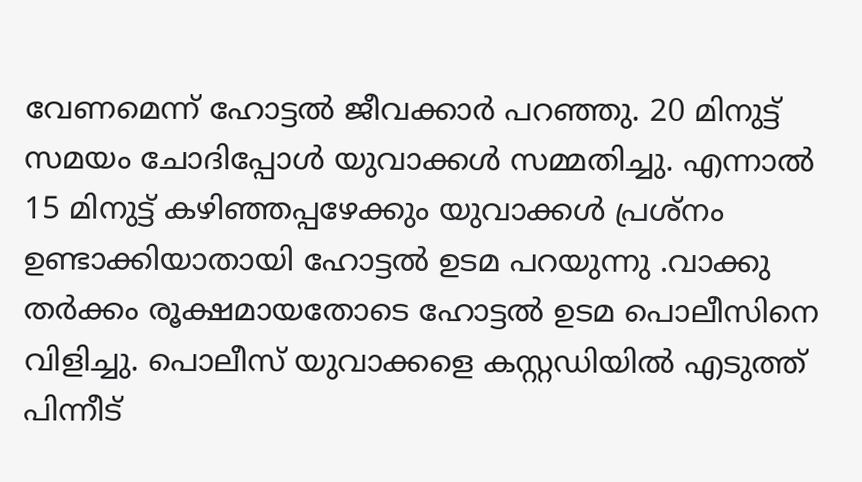വേണമെന്ന് ഹോട്ടൽ ജീവക്കാർ പറഞ്ഞു. 20 മിനുട്ട് സമയം ചോദിപ്പോൾ യുവാക്കൾ സമ്മതിച്ചു. എന്നാൽ 15 മിനുട്ട് കഴിഞ്ഞപ്പഴേക്കും യുവാക്കൾ പ്രശ്നം ഉണ്ടാക്കിയാതായി ഹോട്ടൽ ഉടമ പറയുന്നു .വാക്കു തർക്കം രൂക്ഷമായതോടെ ഹോട്ടൽ ഉടമ പൊലീസിനെ വിളിച്ചു. പൊലീസ് യുവാക്കളെ കസ്റ്റഡിയിൽ എടുത്ത് പിന്നീട്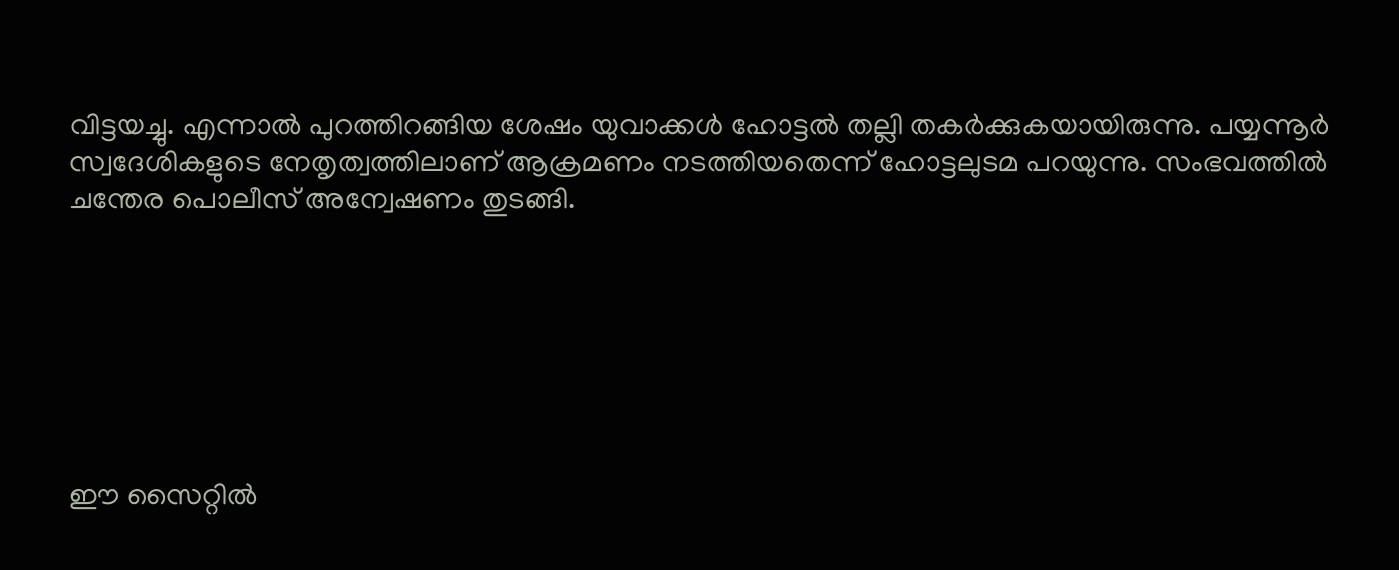വിട്ടയച്ചു. എന്നാൽ പുറത്തിറങ്ങിയ ശേഷം യുവാക്കൾ ഹോട്ടൽ തല്ലി തകർക്കുകയായിരുന്നു. പയ്യന്നൂർ സ്വദേശികളുടെ നേതൃത്വത്തിലാണ് ആക്രമണം നടത്തിയതെന്ന് ഹോട്ടലുടമ പറയുന്നു. സംഭവത്തിൽ ചന്തേര പൊലീസ് അന്വേഷണം തുടങ്ങി.







ഈ സൈറ്റിൽ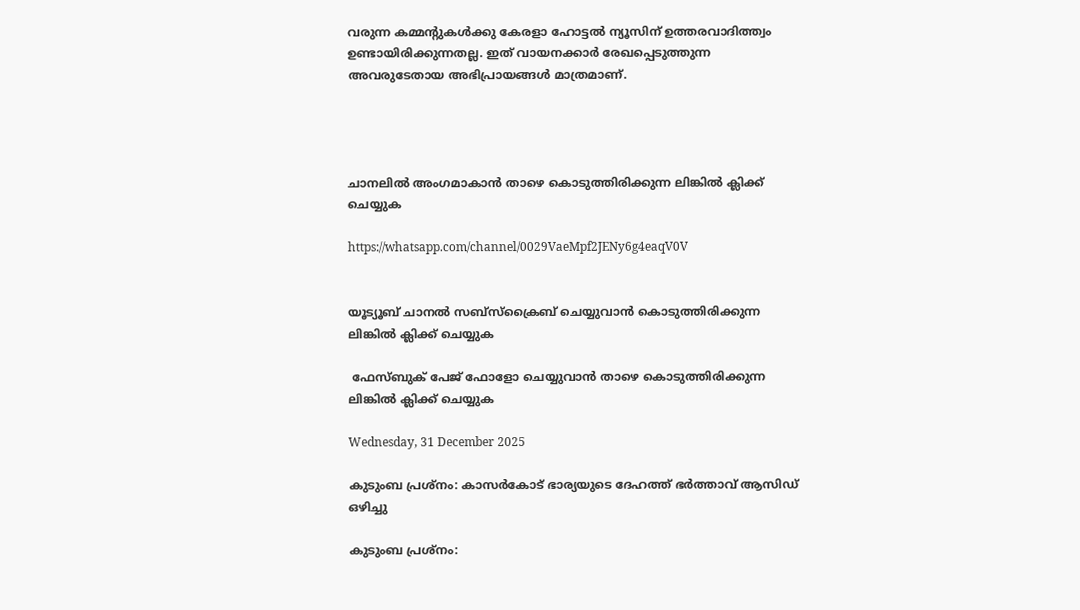വരുന്ന കമ്മന്റുകൾക്കു കേരളാ ഹോട്ടൽ ന്യൂസിന് ഉത്തരവാദിത്ത്വം ഉണ്ടായിരിക്കുന്നതല്ല. ഇത് വായനക്കാർ രേഖപ്പെടുത്തുന്ന അവരുടേതായ അഭിപ്രായങ്ങൾ മാത്രമാണ്.




ചാനലിൽ അംഗമാകാൻ താഴെ കൊടുത്തിരിക്കുന്ന ലിങ്കിൽ ക്ലിക്ക് ചെയ്യുക

https://whatsapp.com/channel/0029VaeMpf2JENy6g4eaqV0V


യൂട്യൂബ് ചാനൽ സബ്സ്ക്രൈബ് ചെയ്യുവാൻ കൊടുത്തിരിക്കുന്ന ലിങ്കിൽ ക്ലിക്ക് ചെയ്യുക

 ഫേസ്ബുക് പേജ് ഫോളോ ചെയ്യുവാൻ താഴെ കൊടുത്തിരിക്കുന്ന ലിങ്കിൽ ക്ലിക്ക് ചെയ്യുക

Wednesday, 31 December 2025

കുടുംബ പ്രശ്‌നം: കാസര്‍കോട് ഭാര്യയുടെ ദേഹത്ത് ഭര്‍ത്താവ് ആസിഡ് ഒഴിച്ചു

കുടുംബ പ്രശ്‌നം: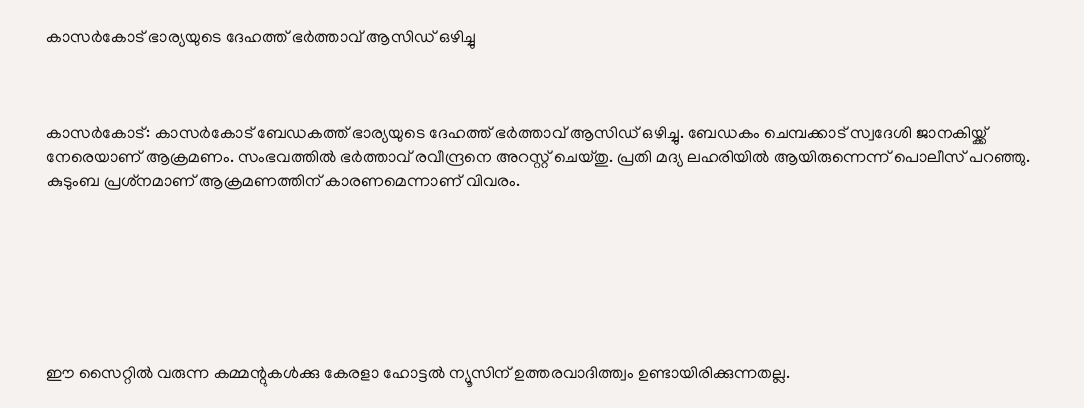കാസര്‍കോട് ഭാര്യയുടെ ദേഹത്ത് ഭര്‍ത്താവ് ആസിഡ് ഒഴിച്ചു



കാസര്‍കോട്: കാസര്‍കോട് ബേഡകത്ത് ഭാര്യയുടെ ദേഹത്ത് ഭര്‍ത്താവ് ആസിഡ് ഒഴിച്ചു. ബേഡകം ചെമ്പക്കാട് സ്വദേശി ജാനകിയ്ക്ക് നേരെയാണ് ആക്രമണം. സംഭവത്തില്‍ ഭര്‍ത്താവ് രവീന്ദ്രനെ അറസ്റ്റ് ചെയ്തു. പ്രതി മദ്യ ലഹരിയില്‍ ആയിരുന്നെന്ന് പൊലീസ് പറഞ്ഞു. കുടുംബ പ്രശ്‌നമാണ് ആക്രമണത്തിന് കാരണമെന്നാണ് വിവരം.







ഈ സൈറ്റിൽ വരുന്ന കമ്മന്റുകൾക്കു കേരളാ ഹോട്ടൽ ന്യൂസിന് ഉത്തരവാദിത്ത്വം ഉണ്ടായിരിക്കുന്നതല്ല.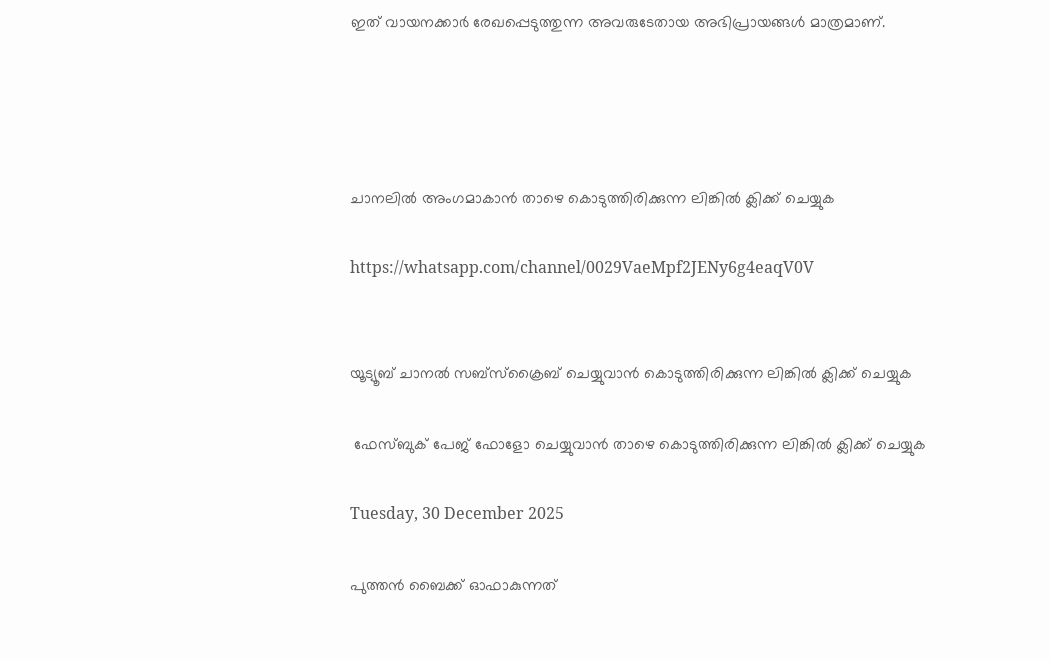ഇത് വായനക്കാർ രേഖപ്പെടുത്തുന്ന അവരുടേതായ അഭിപ്രായങ്ങൾ മാത്രമാണ്.




ചാനലിൽ അംഗമാകാൻ താഴെ കൊടുത്തിരിക്കുന്ന ലിങ്കിൽ ക്ലിക്ക് ചെയ്യുക

https://whatsapp.com/channel/0029VaeMpf2JENy6g4eaqV0V


യൂട്യൂബ് ചാനൽ സബ്സ്ക്രൈബ് ചെയ്യുവാൻ കൊടുത്തിരിക്കുന്ന ലിങ്കിൽ ക്ലിക്ക് ചെയ്യുക

 ഫേസ്ബുക് പേജ് ഫോളോ ചെയ്യുവാൻ താഴെ കൊടുത്തിരിക്കുന്ന ലിങ്കിൽ ക്ലിക്ക് ചെയ്യുക

Tuesday, 30 December 2025

പുത്തൻ ബൈക്ക് ഓഫാകുന്നത്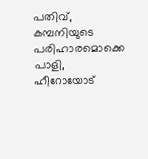പതിവ്, കമ്പനിയുടെ പരിഹാരമൊക്കെ പാളി, ഹീറോയോട്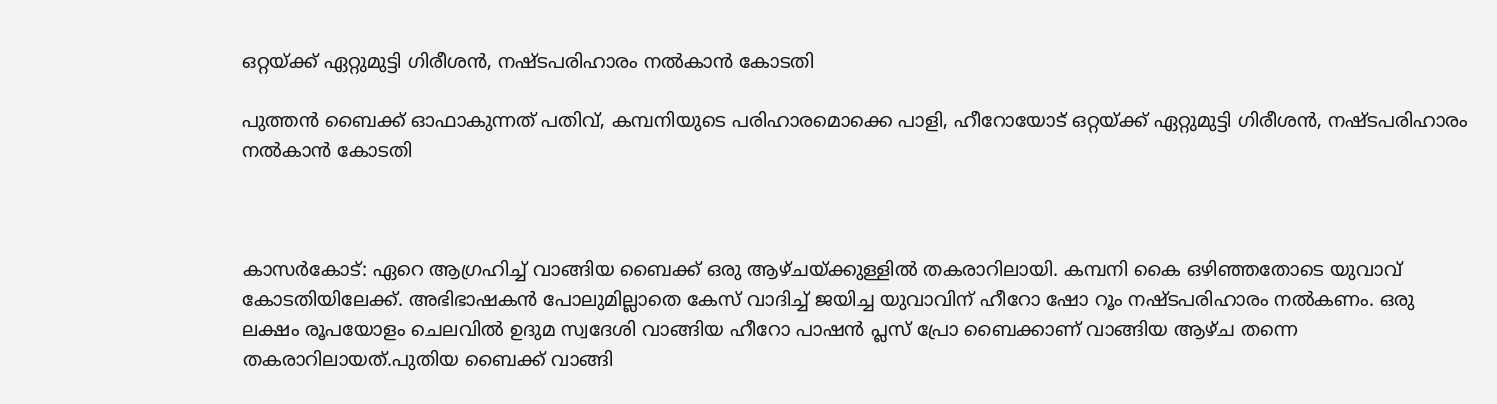ഒറ്റയ്ക്ക് ഏറ്റുമുട്ടി ഗിരീശൻ, നഷ്ടപരിഹാരം നൽകാൻ കോടതി

പുത്തൻ ബൈക്ക് ഓഫാകുന്നത് പതിവ്, കമ്പനിയുടെ പരിഹാരമൊക്കെ പാളി, ഹീറോയോട് ഒറ്റയ്ക്ക് ഏറ്റുമുട്ടി ഗിരീശൻ, നഷ്ടപരിഹാരം നൽകാൻ കോടതി



കാസർകോട്: ഏറെ ആഗ്രഹിച്ച് വാങ്ങിയ ബൈക്ക് ഒരു ആഴ്ചയ്ക്കുള്ളിൽ തകരാറിലായി. കമ്പനി കൈ ഒഴിഞ്ഞതോടെ യുവാവ് കോടതിയിലേക്ക്. അഭിഭാഷകൻ പോലുമില്ലാതെ കേസ് വാദിച്ച് ജയിച്ച യുവാവിന് ഹീറോ ഷോ റൂം നഷ്ടപരിഹാരം നൽകണം. ഒരു ലക്ഷം രൂപയോളം ചെലവിൽ ഉദുമ സ്വദേശി വാങ്ങിയ ഹീറോ പാഷൻ പ്ലസ് പ്രോ ബൈക്കാണ് വാങ്ങിയ ആഴ്ച തന്നെ തകരാറിലായത്.പുതിയ ബൈക്ക് വാങ്ങി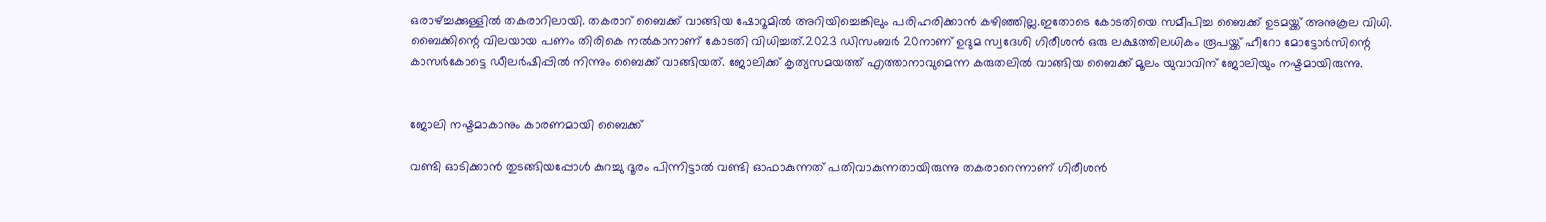ഒരാഴ്ച്ചക്കുള്ളിൽ തകരാറിലായി. തകരാറ് ബൈക്ക് വാങ്ങിയ ഷോറൂമിൽ അറിയിച്ചെങ്കിലും പരിഹരിക്കാൻ കഴിഞ്ഞില്ല.ഇതോടെ കോടതിയെ സമീപിച്ച ബൈക്ക് ഉടമയ്ക്ക് അനുകൂല വിധി. ബൈക്കിന്റെ വിലയായ പണം തിരികെ നൽകാനാണ് കോടതി വിധിച്ചത്.2023 ഡിസംബർ 20നാണ് ഉദുമ സ്വദേശി ഗിരീശൻ ഒരു ലക്ഷത്തിലധികം രൂപയ്ക്ക് ഹീറോ മോട്ടോർസിന്റെ കാസർകോട്ടെ ഡീലർഷിപ്പിൽ നിന്നും ബൈക്ക് വാങ്ങിയത്. ജോലിക്ക് കൃത്യസമയത്ത് എത്താനാവുമെന്ന കരുതലിൽ വാങ്ങിയ ബൈക്ക് മൂലം യുവാവിന് ജോലിയും നഷ്ടമായിരുന്നു.


ജോലി നഷ്ടമാകാനും കാരണമായി ബൈക്ക്

വണ്ടി ഓടിക്കാൻ തുടങ്ങിയപ്പോൾ കുറച്ചു ദൂരം പിന്നിട്ടാൽ വണ്ടി ഓഫാകുന്നത് പതിവാകുന്നതായിരുന്നു തകരാറെന്നാണ് ഗിരീശൻ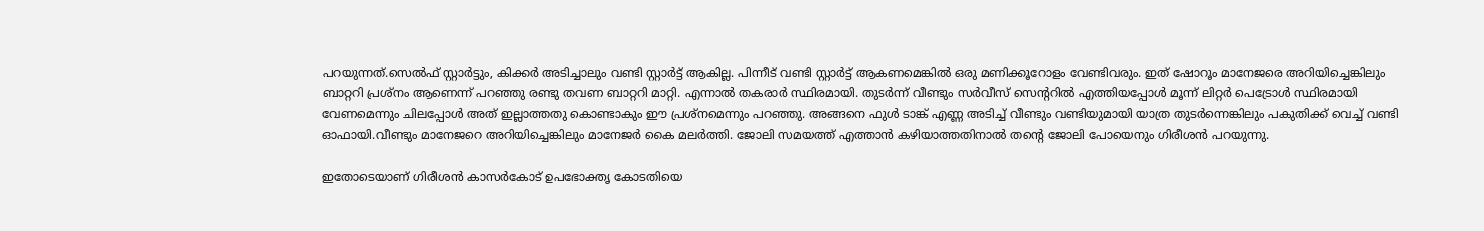പറയുന്നത്.സെൽഫ് സ്റ്റാർട്ടും, കിക്കർ അടിച്ചാലും വണ്ടി സ്റ്റാർട്ട്‌ ആകില്ല. പിന്നീട് വണ്ടി സ്റ്റാർട്ട്‌ ആകണമെങ്കിൽ ഒരു മണിക്കൂറോളം വേണ്ടിവരും. ഇത് ഷോറൂം മാനേജരെ അറിയിച്ചെങ്കിലും ബാറ്ററി പ്രശ്നം ആണെന്ന് പറഞ്ഞു രണ്ടു തവണ ബാറ്ററി മാറ്റി. എന്നാൽ തകരാർ സ്ഥിരമായി. തുടർന്ന് വീണ്ടും സർവീസ് സെന്ററിൽ എത്തിയപ്പോൾ മൂന്ന് ലിറ്റർ പെട്രോൾ സ്ഥിരമായി വേണമെന്നും ചിലപ്പോൾ അത് ഇല്ലാത്തതു കൊണ്ടാകും ഈ പ്രശ്നമെന്നും പറഞ്ഞു. അങ്ങനെ ഫുൾ ടാങ്ക് എണ്ണ അടിച്ച് വീണ്ടും വണ്ടിയുമായി യാത്ര തുടർന്നെങ്കിലും പകുതിക്ക് വെച്ച് വണ്ടി ഓഫായി.വീണ്ടും മാനേജറെ അറിയിച്ചെങ്കിലും മാനേജർ കൈ മലർത്തി. ജോലി സമയത്ത് എത്താൻ കഴിയാത്തതിനാൽ തന്റെ ജോലി പോയെനും ഗിരീശൻ പറയുന്നു.

ഇതോടെയാണ് ഗിരീശൻ കാസർകോട് ഉപഭോക്തൃ കോടതിയെ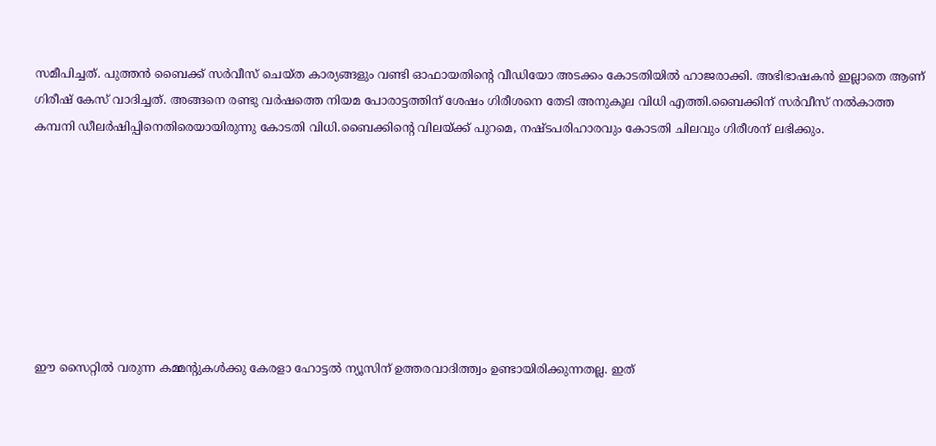സമീപിച്ചത്. പുത്തൻ ബൈക്ക് സർവീസ് ചെയ്ത കാര്യങ്ങളും വണ്ടി ഓഫായതിന്റെ വീഡിയോ അടക്കം കോടതിയിൽ ഹാജരാക്കി. അഭിഭാഷകൻ ഇല്ലാതെ ആണ് ഗിരീഷ് കേസ് വാദിച്ചത്. അങ്ങനെ രണ്ടു വർഷത്തെ നിയമ പോരാട്ടത്തിന് ശേഷം ഗിരീശനെ തേടി അനുകൂല വിധി എത്തി.ബൈക്കിന് സർവീസ് നൽകാത്ത കമ്പനി ഡീലർഷിപ്പിനെതിരെയായിരുന്നു കോടതി വിധി.ബൈക്കിന്റെ വിലയ്ക്ക്‌ പുറമെ, നഷ്ടപരിഹാരവും കോടതി ചിലവും ഗിരീശന് ലഭിക്കും.








ഈ സൈറ്റിൽ വരുന്ന കമ്മന്റുകൾക്കു കേരളാ ഹോട്ടൽ ന്യൂസിന് ഉത്തരവാദിത്ത്വം ഉണ്ടായിരിക്കുന്നതല്ല. ഇത്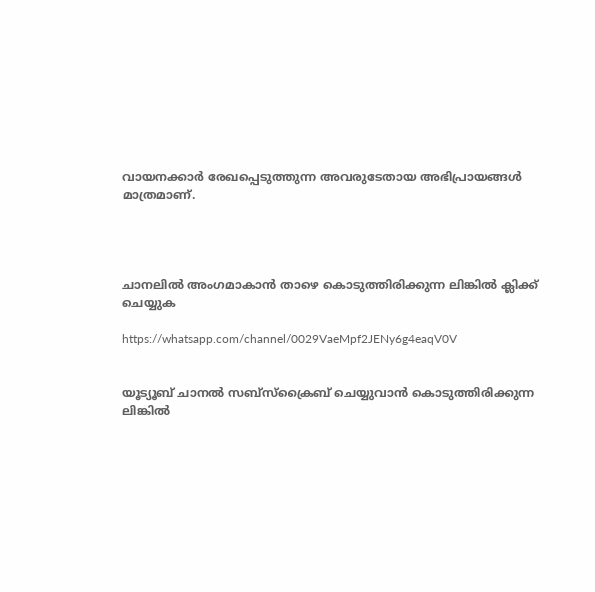വായനക്കാർ രേഖപ്പെടുത്തുന്ന അവരുടേതായ അഭിപ്രായങ്ങൾ മാത്രമാണ്.




ചാനലിൽ അംഗമാകാൻ താഴെ കൊടുത്തിരിക്കുന്ന ലിങ്കിൽ ക്ലിക്ക് ചെയ്യുക

https://whatsapp.com/channel/0029VaeMpf2JENy6g4eaqV0V


യൂട്യൂബ് ചാനൽ സബ്സ്ക്രൈബ് ചെയ്യുവാൻ കൊടുത്തിരിക്കുന്ന ലിങ്കിൽ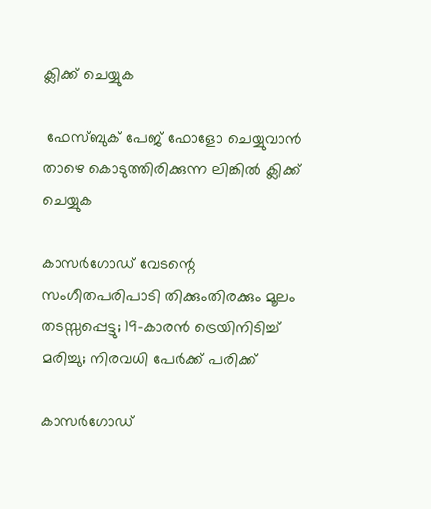ക്ലിക്ക് ചെയ്യുക

 ഫേസ്ബുക് പേജ് ഫോളോ ചെയ്യുവാൻ താഴെ കൊടുത്തിരിക്കുന്ന ലിങ്കിൽ ക്ലിക്ക് ചെയ്യുക

കാസർഗോഡ് വേടന്റെ സംഗീതപരിപാടി തിക്കുംതിരക്കും മൂലം തടസ്സപ്പെട്ടു; 19-കാരൻ ട്രെയിനിടിച്ച് മരിച്ചു; നിരവധി പേർക്ക് പരിക്ക്

കാസർഗോഡ്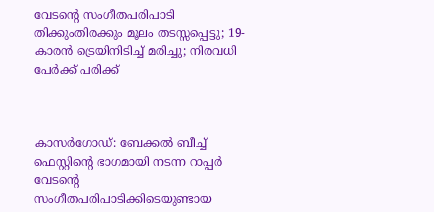വേടന്റെ സംഗീതപരിപാടി തിക്കുംതിരക്കും മൂലം തടസ്സപ്പെട്ടു; 19-കാരൻ ട്രെയിനിടിച്ച് മരിച്ചു; നിരവധി പേർക്ക് പരിക്ക്



കാസർഗോഡ്: ബേക്കൽ ബീച്ച് ഫെസ്റ്റിന്റെ ഭാഗമായി നടന്ന റാപ്പർ വേടന്റെ സംഗീതപരിപാടിക്കിടെയുണ്ടായ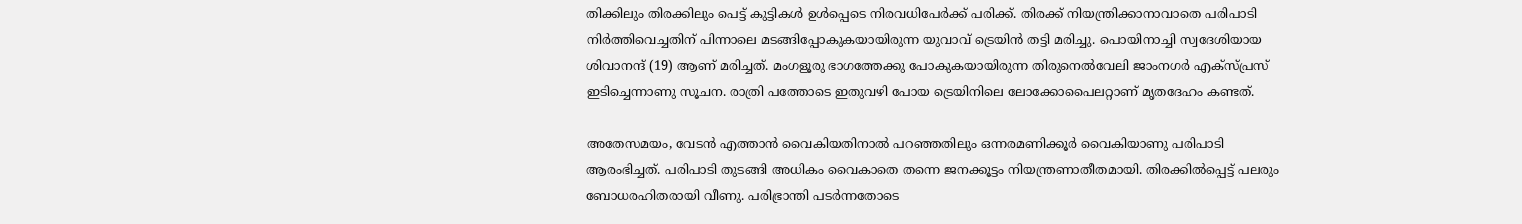തിക്കിലും തിരക്കിലും പെട്ട് കുട്ടികൾ ഉൾപ്പെടെ നിരവധിപേർക്ക് പരിക്ക്. തിരക്ക് നിയന്ത്രിക്കാനാവാതെ പരിപാടി നിർത്തിവെച്ചതിന് പിന്നാലെ മടങ്ങിപ്പോകുകയായിരുന്ന യുവാവ് ട്രെയിൻ തട്ടി മരിച്ചു. പൊയിനാച്ചി സ്വദേശിയായ ശിവാനന്ദ് (19) ആണ് മരിച്ചത്. മംഗളൂരു ഭാഗത്തേക്കു പോകുകയായിരുന്ന തിരുനെൽവേലി ജാംനഗർ എക്സ്പ്രസ് ഇടിച്ചെന്നാണു സൂചന. രാത്രി പത്തോടെ ഇതുവഴി പോയ ട്രെയിനിലെ ലോക്കോപൈലറ്റാണ് മൃതദേഹം കണ്ടത്.

അതേസമയം, വേടൻ എത്താൻ വൈകിയതിനാൽ പറഞ്ഞതിലും ഒന്നരമണിക്കൂർ വൈകിയാണു പരിപാടി ആരംഭിച്ചത്. പരിപാടി തുടങ്ങി അധികം വൈകാതെ തന്നെ ജനക്കൂട്ടം നിയന്ത്രണാതീതമായി. തിരക്കിൽപ്പെട്ട് പലരും ബോധരഹിതരായി വീണു. പരിഭ്രാന്തി പടർന്നതോടെ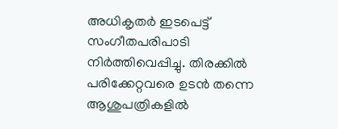അധികൃതർ ഇടപെട്ട് സംഗീതപരിപാടി നിർത്തിവെപ്പിച്ചു. തിരക്കിൽ പരിക്കേറ്റവരെ ഉടൻ തന്നെ ആശുപത്രികളിൽ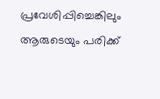പ്രവേശിപ്പിച്ചെങ്കിലും ആരുടെയും പരിക്ക്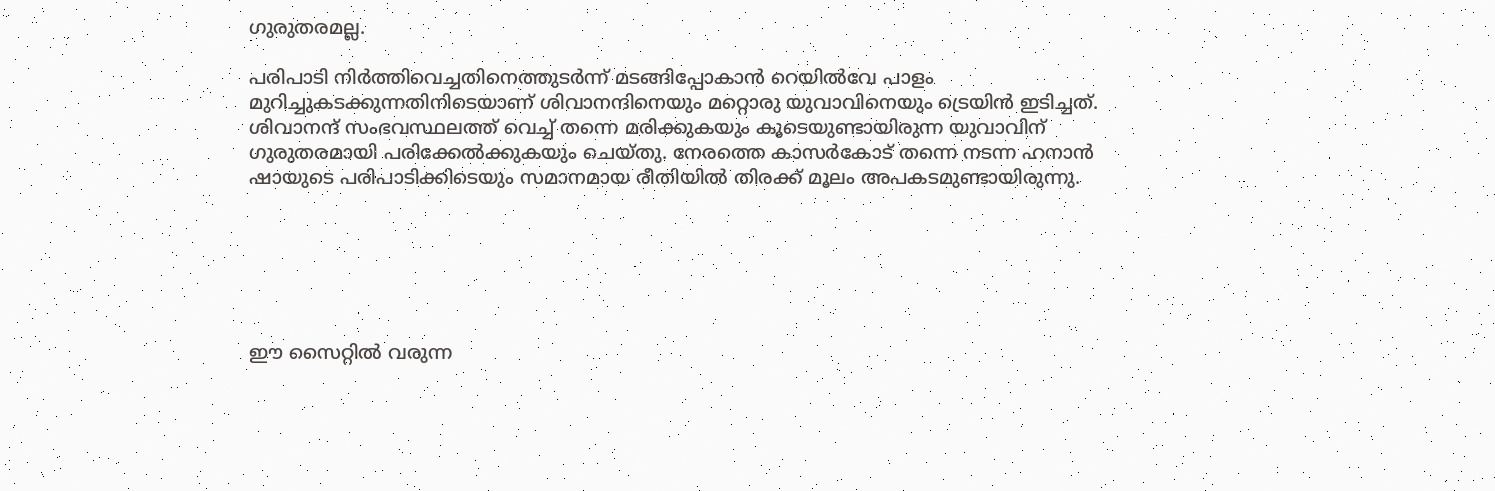ഗുരുതരമല്ല.

പരിപാടി നിർത്തിവെച്ചതിനെത്തുടർന്ന് മടങ്ങിപ്പോകാൻ റെയിൽവേ പാളം മുറിച്ചുകടക്കുന്നതിനിടെയാണ് ശിവാനന്ദിനെയും മറ്റൊരു യുവാവിനെയും ട്രെയിൻ ഇടിച്ചത്. ശിവാനന്ദ് സംഭവസ്ഥലത്ത് വെച്ച് തന്നെ മരിക്കുകയും കൂടെയുണ്ടായിരുന്ന യുവാവിന് ഗുരുതരമായി പരിക്കേൽക്കുകയും ചെയ്തു. നേരത്തെ കാസർകോട് തന്നെ നടന്ന ഹനാൻ ഷായുടെ പരിപാടിക്കിടെയും സമാനമായ രീതിയിൽ തിരക്ക് മൂലം അപകടമുണ്ടായിരുന്നു.






ഈ സൈറ്റിൽ വരുന്ന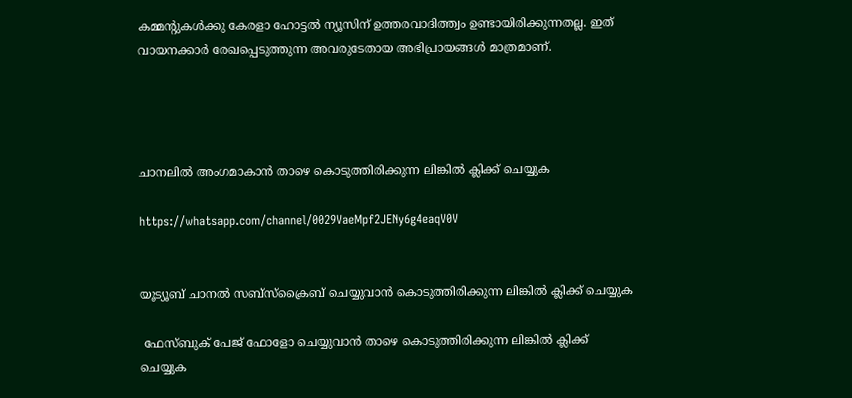കമ്മന്റുകൾക്കു കേരളാ ഹോട്ടൽ ന്യൂസിന് ഉത്തരവാദിത്ത്വം ഉണ്ടായിരിക്കുന്നതല്ല. ഇത് വായനക്കാർ രേഖപ്പെടുത്തുന്ന അവരുടേതായ അഭിപ്രായങ്ങൾ മാത്രമാണ്.




ചാനലിൽ അംഗമാകാൻ താഴെ കൊടുത്തിരിക്കുന്ന ലിങ്കിൽ ക്ലിക്ക് ചെയ്യുക

https://whatsapp.com/channel/0029VaeMpf2JENy6g4eaqV0V


യൂട്യൂബ് ചാനൽ സബ്സ്ക്രൈബ് ചെയ്യുവാൻ കൊടുത്തിരിക്കുന്ന ലിങ്കിൽ ക്ലിക്ക് ചെയ്യുക

 ഫേസ്ബുക് പേജ് ഫോളോ ചെയ്യുവാൻ താഴെ കൊടുത്തിരിക്കുന്ന ലിങ്കിൽ ക്ലിക്ക് ചെയ്യുക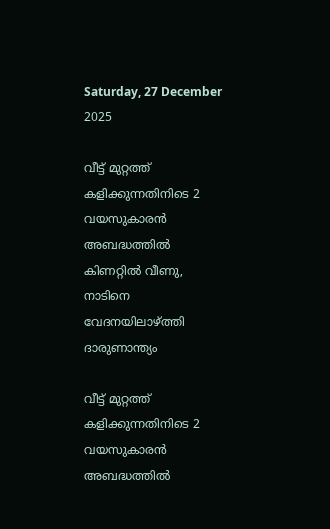Saturday, 27 December 2025

വീട്ട് മുറ്റത്ത് കളിക്കുന്നതിനിടെ 2 വയസുകാരൻ അബദ്ധത്തിൽ കിണറ്റിൽ വീണു, നാടിനെ വേദനയിലാഴ്ത്തി ദാരുണാന്ത്യം

വീട്ട് മുറ്റത്ത് കളിക്കുന്നതിനിടെ 2 വയസുകാരൻ അബദ്ധത്തിൽ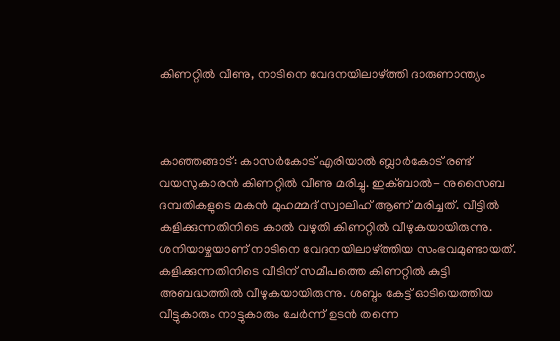കിണറ്റിൽ വീണു, നാടിനെ വേദനയിലാഴ്ത്തി ദാരുണാന്ത്യം



കാഞ്ഞങ്ങാട്: കാസർകോട് എരിയാൽ ബ്ലാർകോട് രണ്ട് വയസുകാരൻ കിണറ്റിൽ വീണു മരിച്ചു. ഇക്ബാൽ- നുസൈബ ദമ്പതികളുടെ മകൻ മുഹമ്മദ് സ്വാലിഹ് ആണ് മരിച്ചത്. വീട്ടിൽ കളിക്കുന്നതിനിടെ കാൽ വഴുതി കിണറ്റിൽ വീഴുകയായിരുന്നു. ശനിയാഴ്ചയാണ് നാടിനെ വേദനയിലാഴ്ത്തിയ സംഭവമുണ്ടായത്. കളിക്കുന്നതിനിടെ വീടിന് സമീപത്തെ കിണറ്റിൽ കുട്ടി അബദ്ധത്തില്‍ വീഴുകയായിരുന്നു. ശബ്ദം കേട്ട് ഓടിയെത്തിയ വീട്ടുകാരും നാട്ടുകാരും ചേര്‍ന്ന് ഉടന്‍ തന്നെ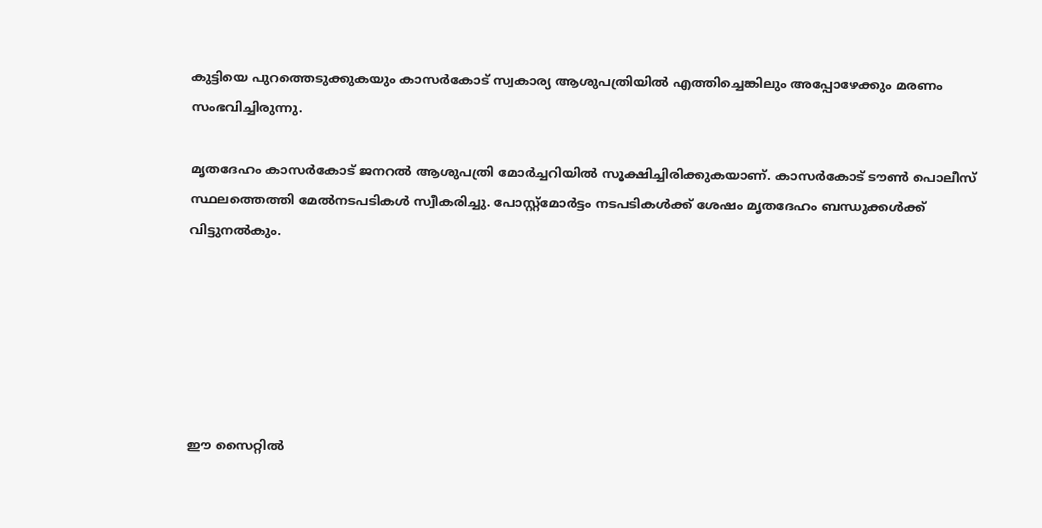കുട്ടിയെ പുറത്തെടുക്കുകയും കാസര്‍കോട് സ്വകാര്യ ആശുപത്രിയില്‍ എത്തിച്ചെങ്കിലും അപ്പോഴേക്കും മരണം സംഭവിച്ചിരുന്നു.

മൃതദേഹം കാസര്‍കോട് ജനറല്‍ ആശുപത്രി മോര്‍ച്ചറിയില്‍ സൂക്ഷിച്ചിരിക്കുകയാണ്. കാസര്‍കോട് ടൗണ്‍ പൊലീസ് സ്ഥലത്തെത്തി മേല്‍നടപടികള്‍ സ്വീകരിച്ചു. പോസ്റ്റ്മോര്‍ട്ടം നടപടികള്‍ക്ക് ശേഷം മൃതദേഹം ബന്ധുക്കള്‍ക്ക് വിട്ടുനല്‍കും.






ഈ സൈറ്റിൽ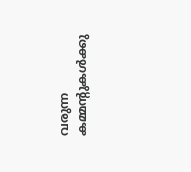വരുന്ന കമ്മന്റുകൾക്കു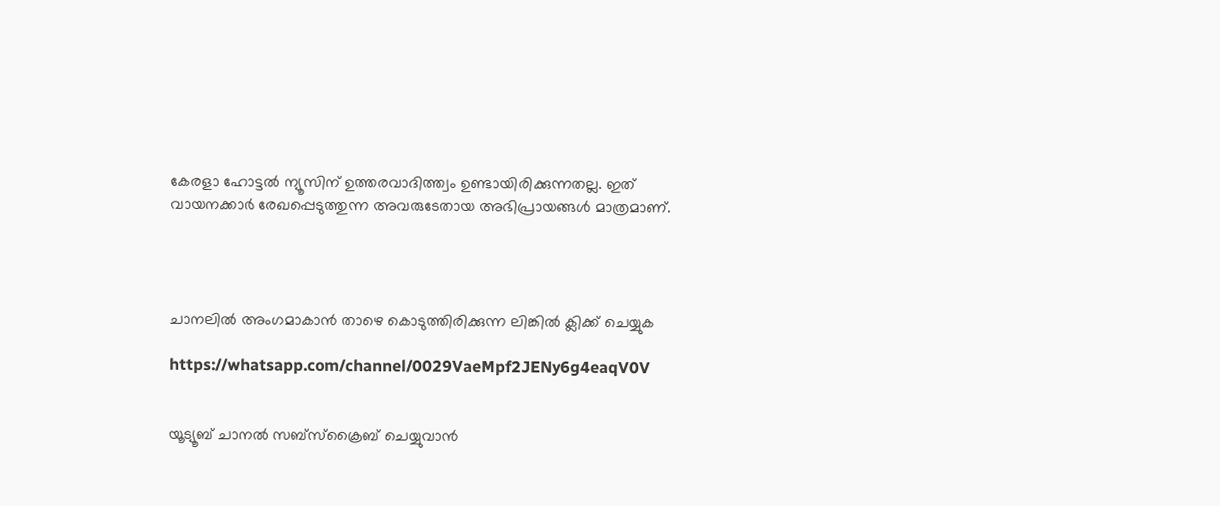കേരളാ ഹോട്ടൽ ന്യൂസിന് ഉത്തരവാദിത്ത്വം ഉണ്ടായിരിക്കുന്നതല്ല. ഇത് വായനക്കാർ രേഖപ്പെടുത്തുന്ന അവരുടേതായ അഭിപ്രായങ്ങൾ മാത്രമാണ്.




ചാനലിൽ അംഗമാകാൻ താഴെ കൊടുത്തിരിക്കുന്ന ലിങ്കിൽ ക്ലിക്ക് ചെയ്യുക

https://whatsapp.com/channel/0029VaeMpf2JENy6g4eaqV0V


യൂട്യൂബ് ചാനൽ സബ്സ്ക്രൈബ് ചെയ്യുവാൻ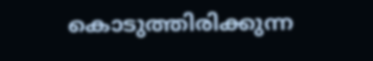കൊടുത്തിരിക്കുന്ന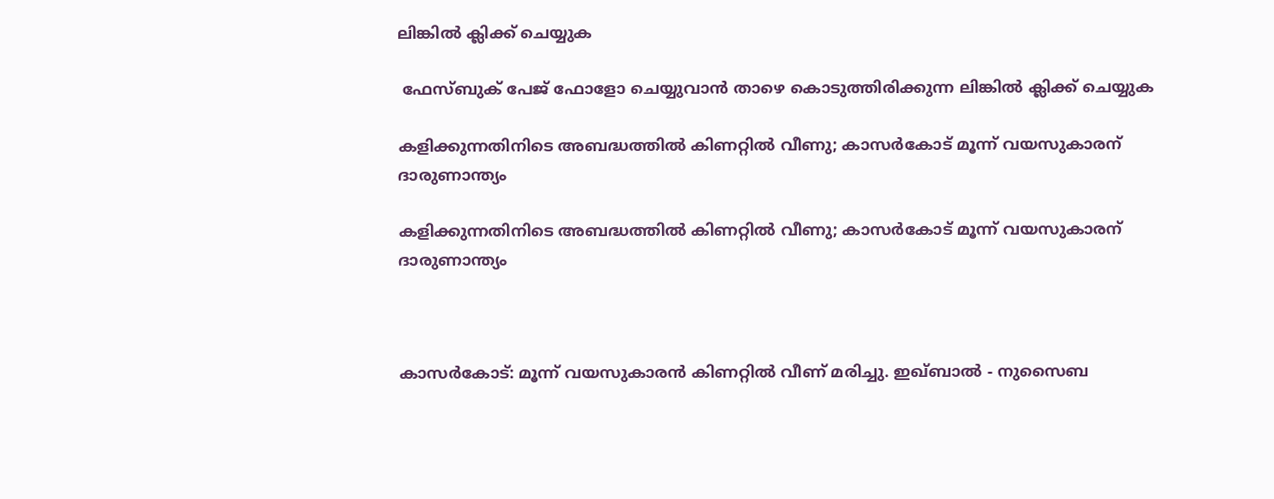ലിങ്കിൽ ക്ലിക്ക് ചെയ്യുക

 ഫേസ്ബുക് പേജ് ഫോളോ ചെയ്യുവാൻ താഴെ കൊടുത്തിരിക്കുന്ന ലിങ്കിൽ ക്ലിക്ക് ചെയ്യുക

കളിക്കുന്നതിനിടെ അബദ്ധത്തിൽ കിണറ്റിൽ വീണു; കാസർകോട് മൂന്ന് വയസുകാരന് ദാരുണാന്ത്യം

കളിക്കുന്നതിനിടെ അബദ്ധത്തിൽ കിണറ്റിൽ വീണു; കാസർകോട് മൂന്ന് വയസുകാരന് ദാരുണാന്ത്യം



കാസർകോട്: മൂന്ന് വയസുകാരൻ കിണറ്റിൽ വീണ് മരിച്ചു. ഇഖ്ബാൽ - നുസൈബ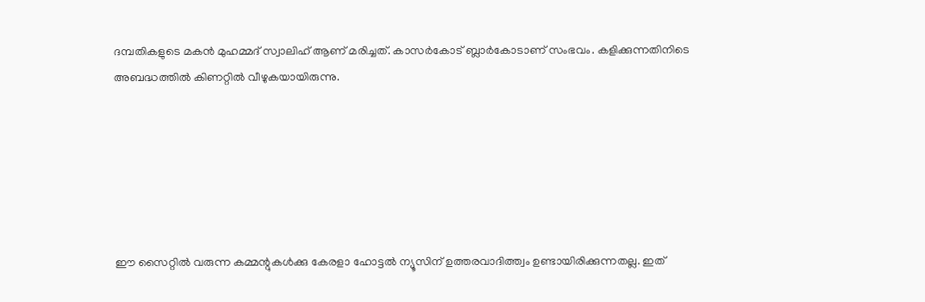ദമ്പതികളുടെ മകൻ മുഹമ്മദ്‌ സ്വാലിഹ് ആണ് മരിച്ചത്. കാസർകോട് ബ്ലാർകോടാണ് സംഭവം. കളിക്കുന്നതിനിടെ അബദ്ധത്തിൽ കിണറ്റിൽ വീഴുകയായിരുന്നു.






ഈ സൈറ്റിൽ വരുന്ന കമ്മന്റുകൾക്കു കേരളാ ഹോട്ടൽ ന്യൂസിന് ഉത്തരവാദിത്ത്വം ഉണ്ടായിരിക്കുന്നതല്ല. ഇത്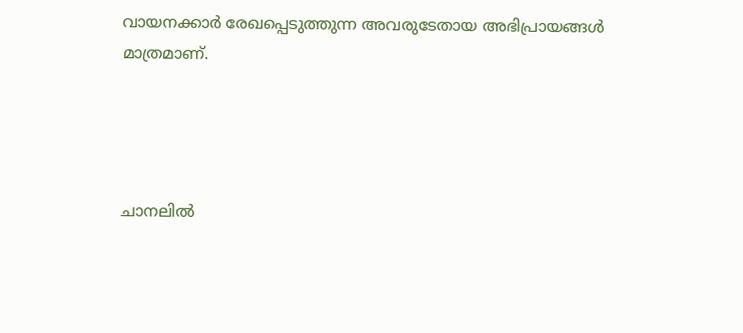വായനക്കാർ രേഖപ്പെടുത്തുന്ന അവരുടേതായ അഭിപ്രായങ്ങൾ മാത്രമാണ്.




ചാനലിൽ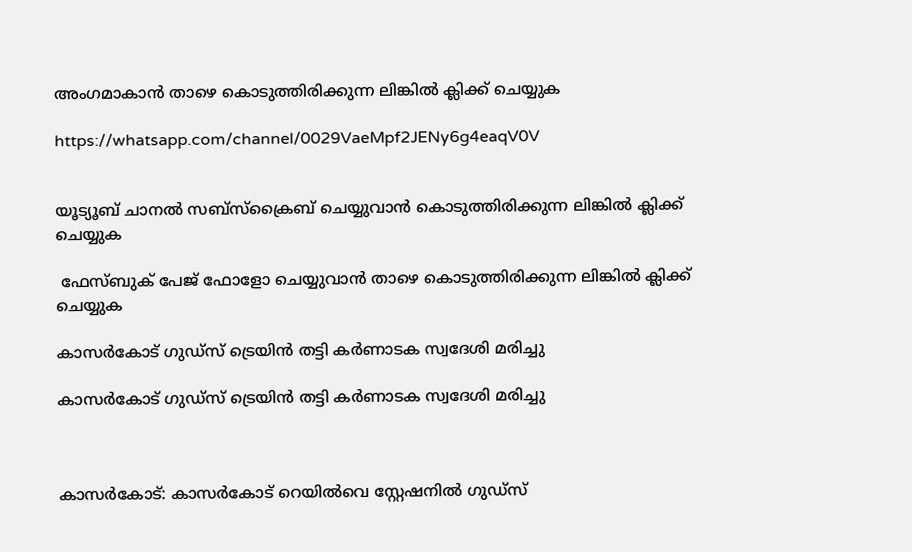അംഗമാകാൻ താഴെ കൊടുത്തിരിക്കുന്ന ലിങ്കിൽ ക്ലിക്ക് ചെയ്യുക

https://whatsapp.com/channel/0029VaeMpf2JENy6g4eaqV0V


യൂട്യൂബ് ചാനൽ സബ്സ്ക്രൈബ് ചെയ്യുവാൻ കൊടുത്തിരിക്കുന്ന ലിങ്കിൽ ക്ലിക്ക് ചെയ്യുക

 ഫേസ്ബുക് പേജ് ഫോളോ ചെയ്യുവാൻ താഴെ കൊടുത്തിരിക്കുന്ന ലിങ്കിൽ ക്ലിക്ക് ചെയ്യുക

കാസര്‍കോട് ഗുഡ്‌സ് ട്രെയിന്‍ തട്ടി കര്‍ണാടക സ്വദേശി മരിച്ചു

കാസര്‍കോട് ഗുഡ്‌സ് ട്രെയിന്‍ തട്ടി കര്‍ണാടക സ്വദേശി മരിച്ചു



കാസര്‍കോട്: കാസര്‍കോട് റെയില്‍വെ സ്റ്റേഷനില്‍ ഗുഡ്‌സ്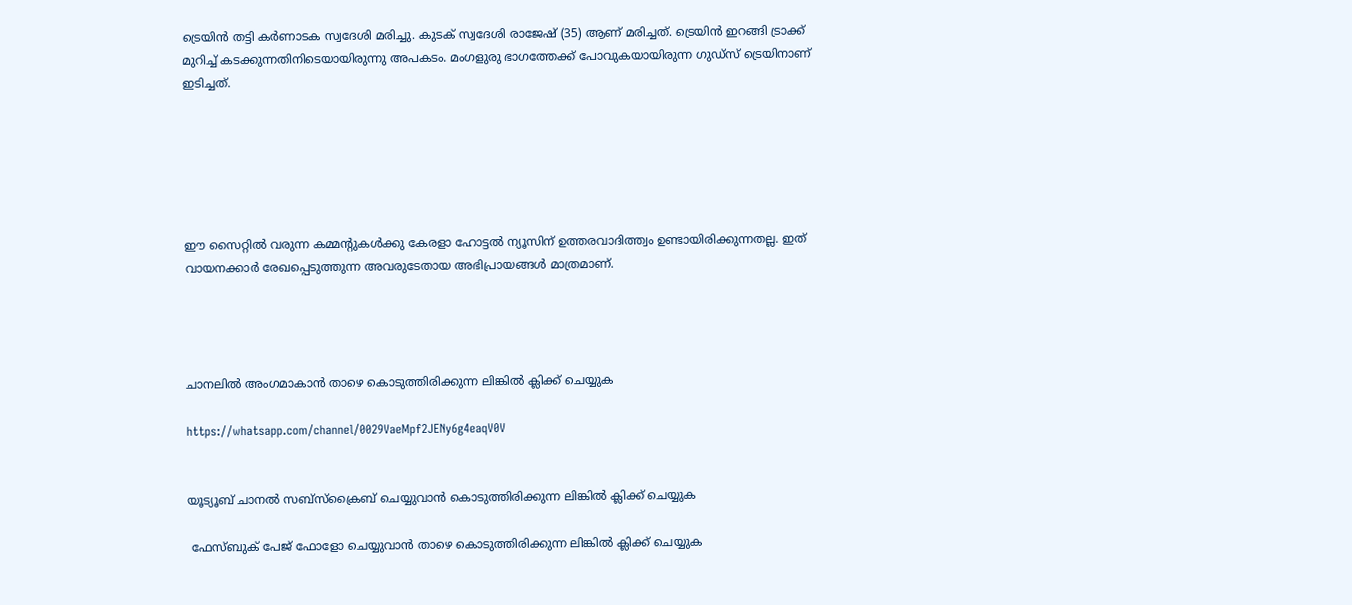ട്രെയിന്‍ തട്ടി കര്‍ണാടക സ്വദേശി മരിച്ചു. കുടക് സ്വദേശി രാജേഷ് (35) ആണ് മരിച്ചത്. ട്രെയിന്‍ ഇറങ്ങി ട്രാക്ക് മുറിച്ച് കടക്കുന്നതിനിടെയായിരുന്നു അപകടം. മംഗളുരു ഭാഗത്തേക്ക് പോവുകയായിരുന്ന ഗുഡ്‌സ് ട്രെയിനാണ് ഇടിച്ചത്.






ഈ സൈറ്റിൽ വരുന്ന കമ്മന്റുകൾക്കു കേരളാ ഹോട്ടൽ ന്യൂസിന് ഉത്തരവാദിത്ത്വം ഉണ്ടായിരിക്കുന്നതല്ല. ഇത് വായനക്കാർ രേഖപ്പെടുത്തുന്ന അവരുടേതായ അഭിപ്രായങ്ങൾ മാത്രമാണ്.




ചാനലിൽ അംഗമാകാൻ താഴെ കൊടുത്തിരിക്കുന്ന ലിങ്കിൽ ക്ലിക്ക് ചെയ്യുക

https://whatsapp.com/channel/0029VaeMpf2JENy6g4eaqV0V


യൂട്യൂബ് ചാനൽ സബ്സ്ക്രൈബ് ചെയ്യുവാൻ കൊടുത്തിരിക്കുന്ന ലിങ്കിൽ ക്ലിക്ക് ചെയ്യുക

 ഫേസ്ബുക് പേജ് ഫോളോ ചെയ്യുവാൻ താഴെ കൊടുത്തിരിക്കുന്ന ലിങ്കിൽ ക്ലിക്ക് ചെയ്യുക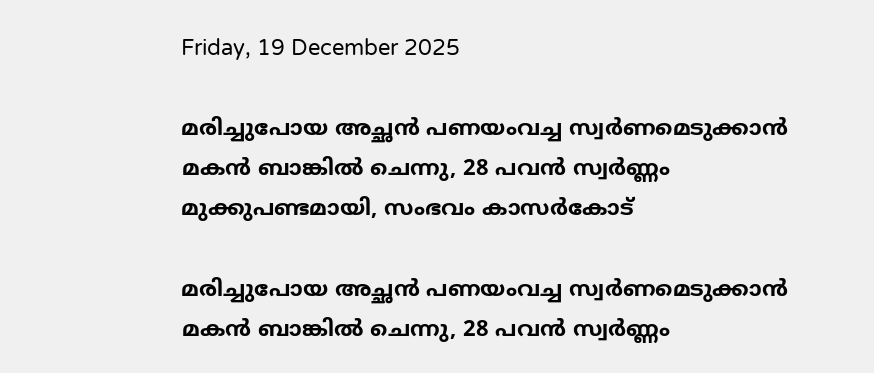Friday, 19 December 2025

മരിച്ചുപോയ അച്ഛൻ പണയംവച്ച സ്വര്‍ണമെടുക്കാൻ മകൻ ബാങ്കിൽ ചെന്നു, 28 പവൻ സ്വർണ്ണം മുക്കുപണ്ടമായി, സംഭവം കാസർകോട്

മരിച്ചുപോയ അച്ഛൻ പണയംവച്ച സ്വര്‍ണമെടുക്കാൻ മകൻ ബാങ്കിൽ ചെന്നു, 28 പവൻ സ്വർണ്ണം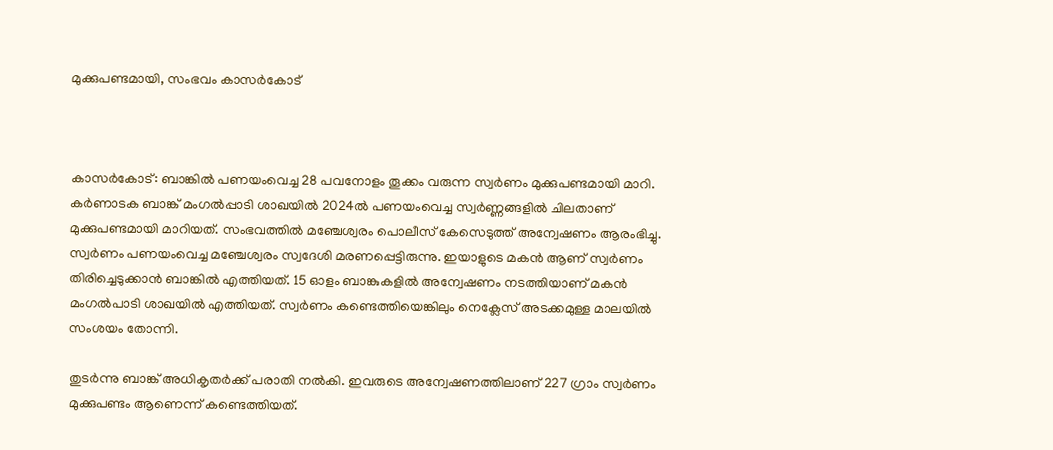മുക്കുപണ്ടമായി, സംഭവം കാസർകോട്



കാസർകോട്: ബാങ്കിൽ പണയംവെച്ച 28 പവനോളം തൂക്കം വരുന്ന സ്വർണം മുക്കുപണ്ടമായി മാറി. കർണാടക ബാങ്ക് മംഗൽപ്പാടി ശാഖയിൽ 2024ൽ പണയംവെച്ച സ്വർണ്ണങ്ങളിൽ ചിലതാണ് മുക്കുപണ്ടമായി മാറിയത്. സംഭവത്തിൽ മഞ്ചേശ്വരം പൊലീസ് കേസെടുത്ത് അന്വേഷണം ആരംഭിച്ചു. സ്വർണം പണയംവെച്ച മഞ്ചേശ്വരം സ്വദേശി മരണപ്പെട്ടിരുന്നു. ഇയാളുടെ മകൻ ആണ് സ്വർണം തിരിച്ചെടുക്കാൻ ബാങ്കിൽ എത്തിയത്. 15 ഓളം ബാങ്കുകളിൽ അന്വേഷണം നടത്തിയാണ് മകൻ മംഗൽപാടി ശാഖയിൽ എത്തിയത്. സ്വർണം കണ്ടെത്തിയെങ്കിലും നെക്ലേസ് അടക്കമുള്ള മാലയിൽ സംശയം തോന്നി.

തുടർന്നു ബാങ്ക് അധികൃതർക്ക് പരാതി നൽകി. ഇവരുടെ അന്വേഷണത്തിലാണ് 227 ഗ്രാം സ്വർണം മുക്കുപണ്ടം ആണെന്ന് കണ്ടെത്തിയത്.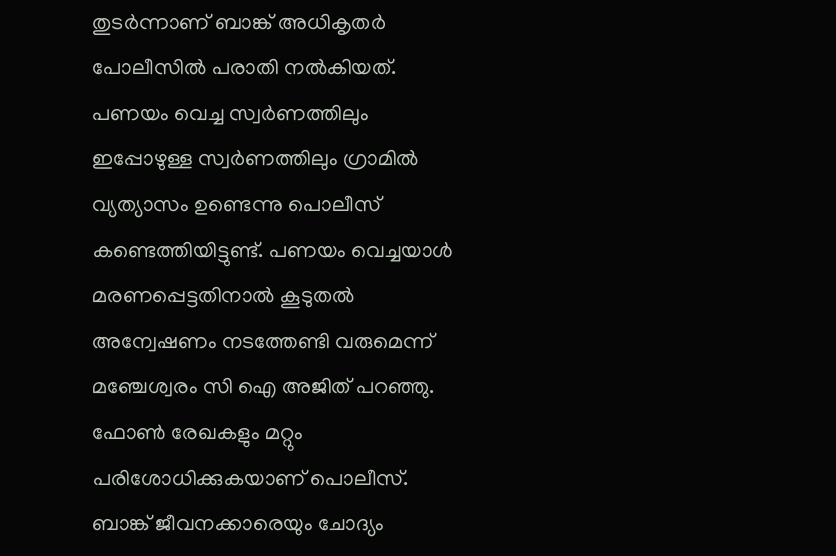തുടർന്നാണ് ബാങ്ക് അധികൃതർ പോലീസിൽ പരാതി നൽകിയത്. പണയം വെച്ച സ്വർണത്തിലും ഇപ്പോഴുള്ള സ്വർണത്തിലും ഗ്രാമിൽ വ്യത്യാസം ഉണ്ടെന്നു പൊലീസ് കണ്ടെത്തിയിട്ടുണ്ട്. പണയം വെച്ചയാൾ മരണപ്പെട്ടതിനാൽ കൂടുതൽ അന്വേഷണം നടത്തേണ്ടി വരുമെന്ന് മഞ്ചേശ്വരം സി ഐ അജിത് പറഞ്ഞു. ഫോൺ രേഖകളും മറ്റും പരിശോധിക്കുകയാണ് പൊലീസ്. ബാങ്ക് ജീവനക്കാരെയും ചോദ്യം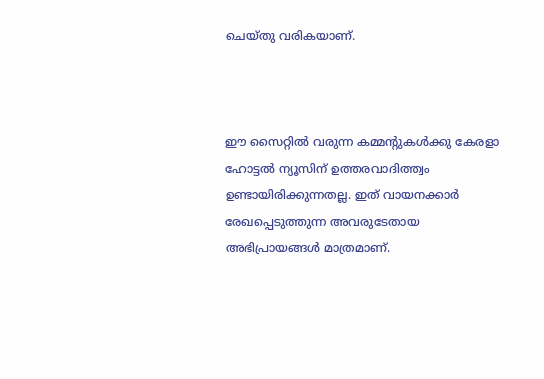ചെയ്തു വരികയാണ്.



ഈ സൈറ്റിൽ വരുന്ന കമ്മന്റുകൾക്കു കേരളാ ഹോട്ടൽ ന്യൂസിന് ഉത്തരവാദിത്ത്വം ഉണ്ടായിരിക്കുന്നതല്ല. ഇത് വായനക്കാർ രേഖപ്പെടുത്തുന്ന അവരുടേതായ അഭിപ്രായങ്ങൾ മാത്രമാണ്.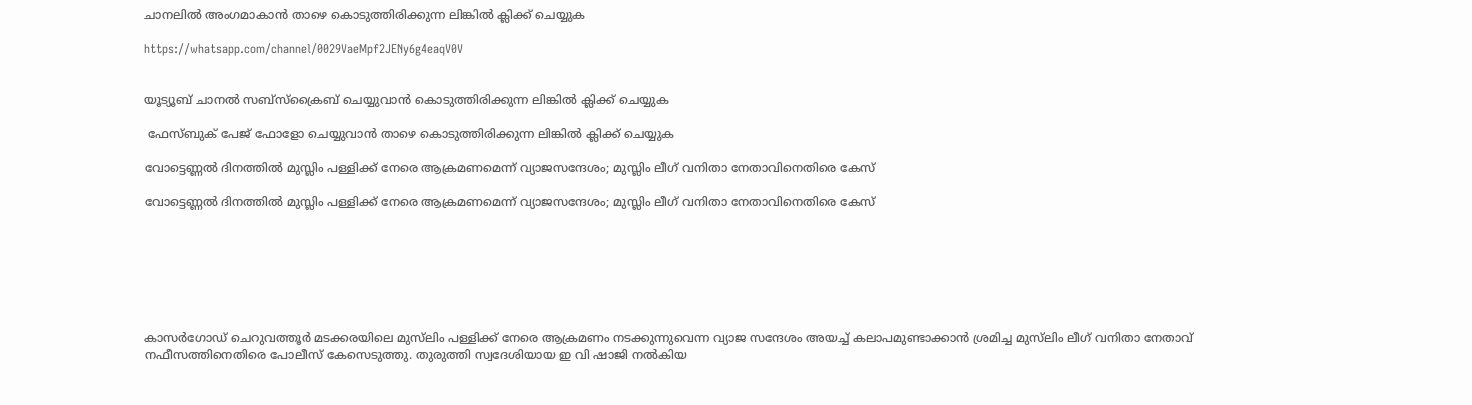ചാനലിൽ അംഗമാകാൻ താഴെ കൊടുത്തിരിക്കുന്ന ലിങ്കിൽ ക്ലിക്ക് ചെയ്യുക

https://whatsapp.com/channel/0029VaeMpf2JENy6g4eaqV0V


യൂട്യൂബ് ചാനൽ സബ്സ്ക്രൈബ് ചെയ്യുവാൻ കൊടുത്തിരിക്കുന്ന ലിങ്കിൽ ക്ലിക്ക് ചെയ്യുക

 ഫേസ്ബുക് പേജ് ഫോളോ ചെയ്യുവാൻ താഴെ കൊടുത്തിരിക്കുന്ന ലിങ്കിൽ ക്ലിക്ക് ചെയ്യുക

വോട്ടെണ്ണല്‍ ദിനത്തില്‍ മുസ്ലിം പള്ളിക്ക് നേരെ ആക്രമണമെന്ന് വ്യാജസന്ദേശം; മുസ്ലിം ലീഗ് വനിതാ നേതാവിനെതിരെ കേസ്

വോട്ടെണ്ണല്‍ ദിനത്തില്‍ മുസ്ലിം പള്ളിക്ക് നേരെ ആക്രമണമെന്ന് വ്യാജസന്ദേശം; മുസ്ലിം ലീഗ് വനിതാ നേതാവിനെതിരെ കേസ്







കാസര്‍ഗോഡ് ചെറുവത്തൂര്‍ മടക്കരയിലെ മുസ്‌ലിം പള്ളിക്ക് നേരെ ആക്രമണം നടക്കുന്നുവെന്ന വ്യാജ സന്ദേശം അയച്ച് കലാപമുണ്ടാക്കാന്‍ ശ്രമിച്ച മുസ്‌ലിം ലീഗ് വനിതാ നേതാവ് നഫീസത്തിനെതിരെ പോലീസ് കേസെടുത്തു. തുരുത്തി സ്വദേശിയായ ഇ വി ഷാജി നല്‍കിയ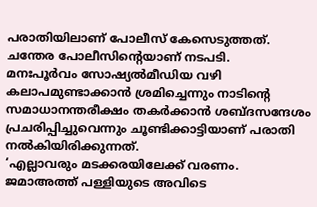പരാതിയിലാണ് പോലീസ് കേസെടുത്തത്. ചന്തേര പോലീസിന്റെയാണ് നടപടി.
മനഃപൂര്‍വം സോഷ്യല്‍മീഡിയ വഴി കലാപമുണ്ടാക്കാന്‍ ശ്രമിച്ചെന്നും നാടിന്റെ സമാധാനന്തരീക്ഷം തകര്‍ക്കാന്‍ ശബ്ദസന്ദേശം പ്രചരിപ്പിച്ചുവെന്നും ചൂണ്ടിക്കാട്ടിയാണ് പരാതി നല്‍കിയിരിക്കുന്നത്.
‘എല്ലാവരും മടക്കരയിലേക്ക് വരണം. ജമാഅത്ത് പള്ളിയുടെ അവിടെ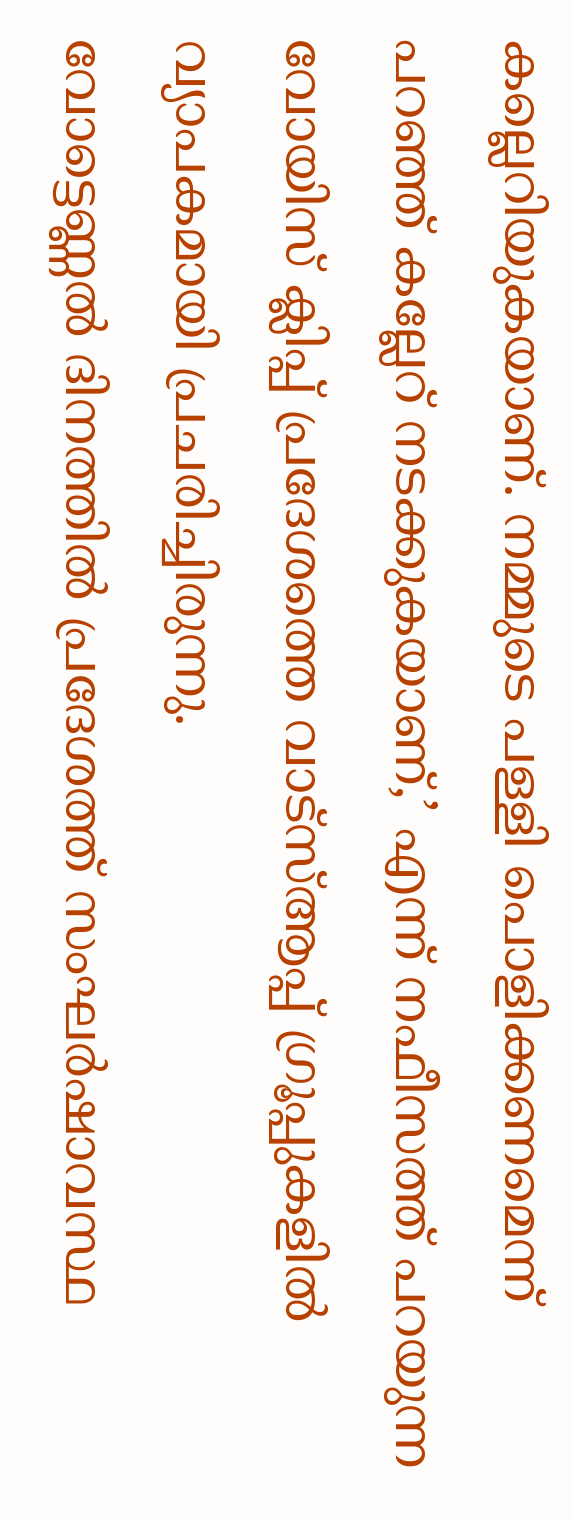കല്ലെറിയുകയാണ്. നമ്മുടെ പള്ളി പൊളിക്കണമെന്ന് പറഞ്ഞ് കല്ലേറ് നടക്കുകയാണ്,’ എന്ന് നഫീസത്ത് പറയുന്ന വോയിസ് ക്ലിപ്പ് പ്രദേശത്തെ വാട്‌സ്ആപ്പ് ഗ്രൂപ്പുകളില്‍ വ്യാപകമായി പ്രചരിച്ചിരുന്നു.
വോട്ടെണ്ണല്‍ ദിനത്തില്‍ പ്രദേശത്ത് സംഘര്‍ഷാവസ്ഥ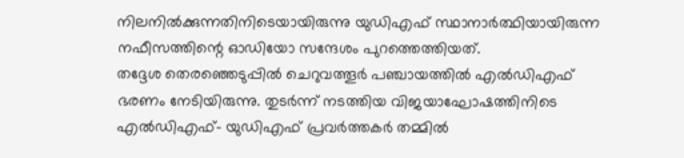നിലനില്‍ക്കുന്നതിനിടെയായിരുന്നു യുഡിഎഫ് സ്ഥാനാര്‍ത്ഥിയായിരുന്ന നഫീസത്തിന്റെ ഓഡിയോ സന്ദേശം പുറത്തെത്തിയത്.
തദ്ദേശ തെരഞ്ഞെടുപ്പില്‍ ചെറുവത്തൂര്‍ പഞ്ചായത്തില്‍ എല്‍ഡിഎഫ് ഭരണം നേടിയിരുന്നു. തുടര്‍ന്ന് നടത്തിയ വിജയാഘോഷത്തിനിടെ എല്‍ഡിഎഫ്- യുഡിഎഫ് പ്രവര്‍ത്തകര്‍ തമ്മില്‍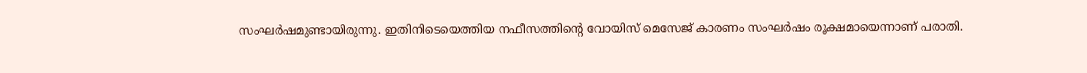സംഘര്‍ഷമുണ്ടായിരുന്നു. ഇതിനിടെയെത്തിയ നഫീസത്തിന്റെ വോയിസ് മെസേജ് കാരണം സംഘര്‍ഷം രൂക്ഷമായെന്നാണ് പരാതി.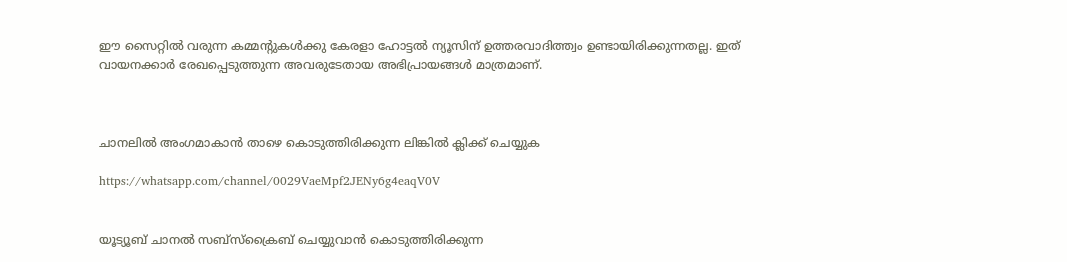ഈ സൈറ്റിൽ വരുന്ന കമ്മന്റുകൾക്കു കേരളാ ഹോട്ടൽ ന്യൂസിന് ഉത്തരവാദിത്ത്വം ഉണ്ടായിരിക്കുന്നതല്ല. ഇത് വായനക്കാർ രേഖപ്പെടുത്തുന്ന അവരുടേതായ അഭിപ്രായങ്ങൾ മാത്രമാണ്.



ചാനലിൽ അംഗമാകാൻ താഴെ കൊടുത്തിരിക്കുന്ന ലിങ്കിൽ ക്ലിക്ക് ചെയ്യുക

https://whatsapp.com/channel/0029VaeMpf2JENy6g4eaqV0V


യൂട്യൂബ് ചാനൽ സബ്സ്ക്രൈബ് ചെയ്യുവാൻ കൊടുത്തിരിക്കുന്ന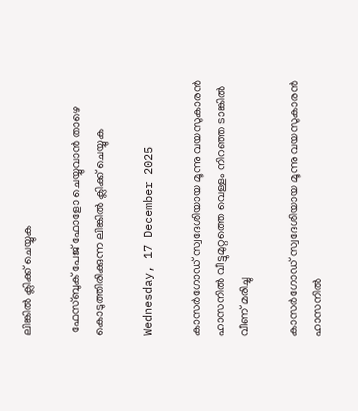ലിങ്കിൽ ക്ലിക്ക് ചെയ്യുക

 ഫേസ്ബുക് പേജ് ഫോളോ ചെയ്യുവാൻ താഴെ കൊടുത്തിരിക്കുന്ന ലിങ്കിൽ ക്ലിക്ക് ചെയ്യുക

Wednesday, 17 December 2025

കാസർഗോഡ് സ്വദേശിയായ മൂന്നു വയസുകാരൻ ഹാസനിൽ വീട്ടുമുറ്റത്തെ വെള്ളം നിറഞ്ഞ ടാങ്കിൽ വീണ് മരിച്ചു

കാസർഗോഡ് സ്വദേശിയായ മൂന്നു വയസുകാരൻ ഹാസനിൽ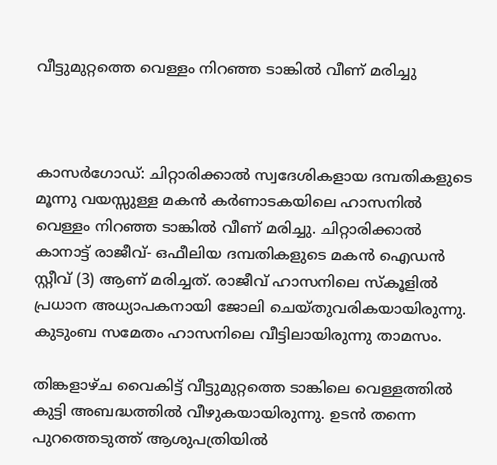വീട്ടുമുറ്റത്തെ വെള്ളം നിറഞ്ഞ ടാങ്കിൽ വീണ് മരിച്ചു



കാസർഗോഡ്: ചിറ്റാരിക്കാൽ സ്വദേശികളായ ദമ്പതികളുടെ മൂന്നു വയസ്സുള്ള മകൻ കർണാടകയിലെ ഹാസനിൽ വെള്ളം നിറഞ്ഞ ടാങ്കിൽ വീണ് മരിച്ചു. ചിറ്റാരിക്കാൽ കാനാട്ട് രാജീവ്- ഒഫീലിയ ദമ്പതികളുടെ മകൻ ഐഡൻ സ്റ്റീവ് (3) ആണ് മരിച്ചത്. രാജീവ് ഹാസനിലെ സ്കൂളിൽ പ്രധാന അധ്യാപകനായി ജോലി ചെയ്തുവരികയായിരുന്നു. കുടുംബ സമേതം ഹാസനിലെ വീട്ടിലായിരുന്നു താമസം.

തിങ്കളാഴ്ച വൈകിട്ട് വീട്ടുമുറ്റത്തെ ടാങ്കിലെ വെള്ളത്തിൽ കുട്ടി അബദ്ധത്തിൽ വീഴുകയായിരുന്നു. ഉടൻ തന്നെ പുറത്തെടുത്ത് ആശുപത്രിയിൽ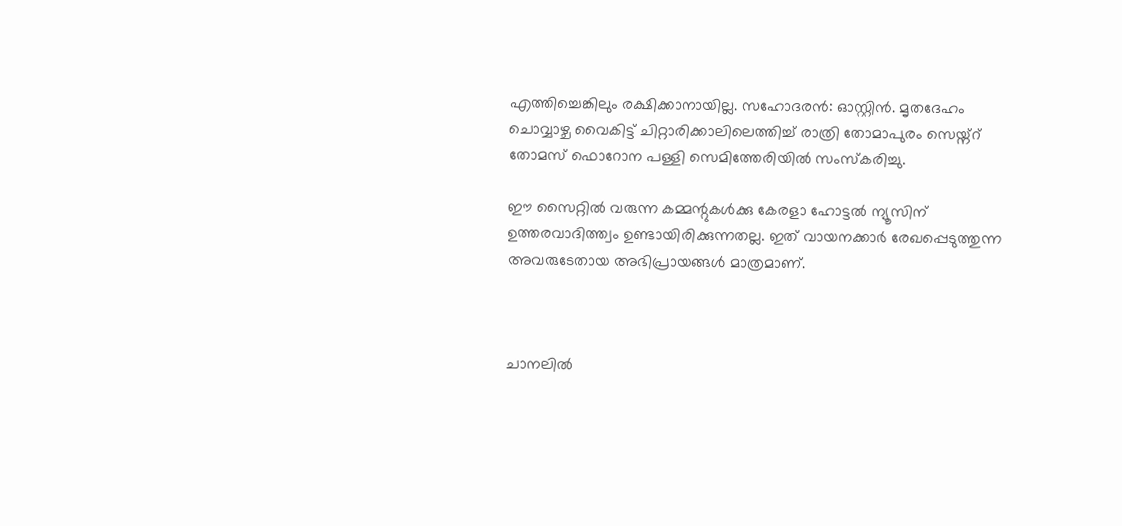എത്തിച്ചെങ്കിലും രക്ഷിക്കാനായില്ല. സഹോദരൻ: ഓസ്റ്റിൻ. മൃതദേഹം ചൊവ്വാഴ്ച വൈകിട്ട് ചിറ്റാരിക്കാലിലെത്തിച്ച് രാത്രി തോമാപുരം സെയ്ന്റ് തോമസ് ഫൊറോന പള്ളി സെമിത്തേരിയിൽ സംസ്കരിച്ചു.

ഈ സൈറ്റിൽ വരുന്ന കമ്മന്റുകൾക്കു കേരളാ ഹോട്ടൽ ന്യൂസിന് ഉത്തരവാദിത്ത്വം ഉണ്ടായിരിക്കുന്നതല്ല. ഇത് വായനക്കാർ രേഖപ്പെടുത്തുന്ന അവരുടേതായ അഭിപ്രായങ്ങൾ മാത്രമാണ്.



ചാനലിൽ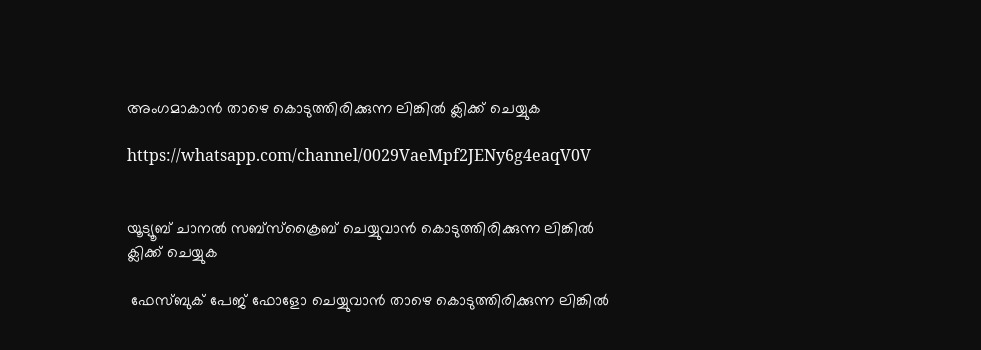അംഗമാകാൻ താഴെ കൊടുത്തിരിക്കുന്ന ലിങ്കിൽ ക്ലിക്ക് ചെയ്യുക

https://whatsapp.com/channel/0029VaeMpf2JENy6g4eaqV0V


യൂട്യൂബ് ചാനൽ സബ്സ്ക്രൈബ് ചെയ്യുവാൻ കൊടുത്തിരിക്കുന്ന ലിങ്കിൽ ക്ലിക്ക് ചെയ്യുക

 ഫേസ്ബുക് പേജ് ഫോളോ ചെയ്യുവാൻ താഴെ കൊടുത്തിരിക്കുന്ന ലിങ്കിൽ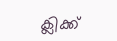ക്ലിക്ക്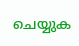ചെയ്യുക